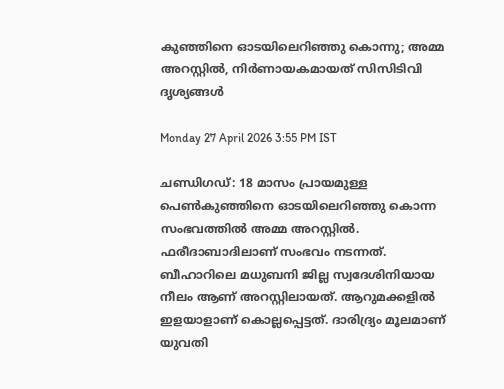കുഞ്ഞിനെ ഓടയിലെറിഞ്ഞു കൊന്നു; അമ്മ അറസ്റ്റിൽ, നിർണായകമായത് സിസിടിവി ദൃശ്യങ്ങൾ

Monday 27 April 2026 3:55 PM IST

ചണ്ഡിഗഡ്: 18 മാസം പ്രായമുള്ള പെൺകുഞ്ഞിനെ ഓടയിലെറിഞ്ഞു കൊന്ന സംഭവത്തിൽ അമ്മ അറസ്റ്റിൽ. ഫരീദാബാദിലാണ് സംഭവം നടന്നത്. ബീഹാറിലെ മധുബനി ജില്ല സ്വദേശിനിയായ നീലം ആണ് അറസ്റ്റിലായത്. ആറുമക്കളിൽ ഇളയാളാണ് കൊല്ലപ്പെട്ടത്. ദാരിദ്ര്യം മൂലമാണ് യുവതി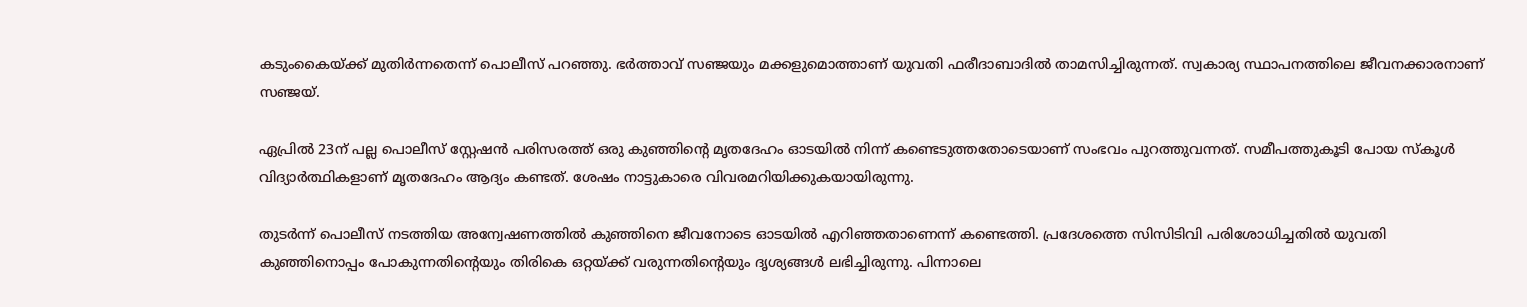കടുംകൈയ്ക്ക് മുതിർന്നതെന്ന് പൊലീസ് പറഞ്ഞു. ഭർത്താവ് സഞ്ജയും മക്കളുമൊത്താണ് യുവതി ഫരീദാബാദിൽ താമസിച്ചിരുന്നത്. സ്വകാര്യ സ്ഥാപനത്തിലെ ജീവനക്കാരനാണ് സഞ്ജയ്.

ഏപ്രിൽ 23ന് പല്ല പൊലീസ് സ്റ്റേഷൻ പരിസരത്ത് ഒരു കുഞ്ഞിന്റെ മൃതദേഹം ഓടയിൽ നിന്ന് കണ്ടെടുത്തതോടെയാണ് സംഭവം പുറത്തുവന്നത്. സമീപത്തുകൂടി പോയ സ്‌‌‌കൂൾ വിദ്യാർത്ഥികളാണ് മൃതദേഹം ആദ്യം കണ്ടത്. ശേഷം നാട്ടുകാരെ വിവരമറിയിക്കുകയായിരുന്നു.

തുടർന്ന് പൊലീസ് നടത്തിയ അന്വേഷണത്തിൽ കുഞ്ഞിനെ ജീവനോടെ ഓടയിൽ എറിഞ്ഞതാണെന്ന് കണ്ടെത്തി. പ്രദേശത്തെ സിസിടിവി പരിശോധിച്ചതിൽ യുവതി കുഞ്ഞിനൊപ്പം പോകുന്നതിന്റെയും തിരികെ ഒറ്റയ്ക്ക് വരുന്നതിന്റെയും ദൃശ്യങ്ങൾ ലഭിച്ചിരുന്നു. പിന്നാലെ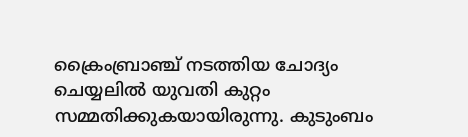ക്രൈംബ്രാഞ്ച് നടത്തിയ ചോദ്യം ചെയ്യലിൽ യുവതി കുറ്റം സമ്മതിക്കുകയായിരുന്നു. കുടുംബം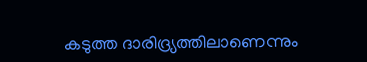കടുത്ത ദാരിദ്ര്യത്തിലാണെന്നും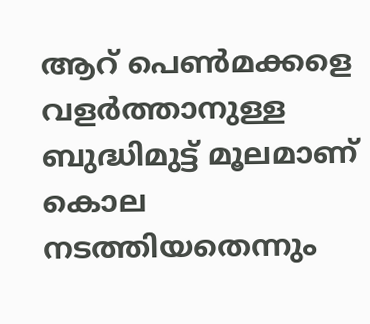ആറ് പെൺമക്കളെ വളർത്താനുള്ള ബുദ്ധിമുട്ട് മൂലമാണ് കൊല നടത്തിയതെന്നും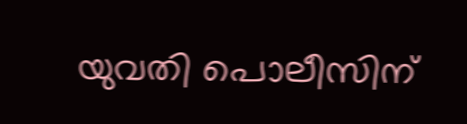യുവതി പൊലീസിന്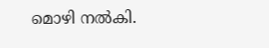മൊഴി നൽകി.